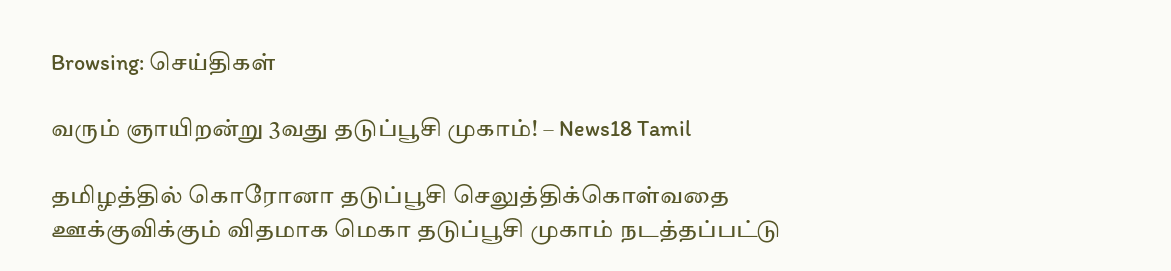Browsing: செய்திகள்

வரும் ஞாயிறன்று 3வது தடுப்பூசி முகாம்! – News18 Tamil

தமிழத்தில் கொரோனா தடுப்பூசி செலுத்திக்கொள்வதை ஊக்குவிக்கும் விதமாக மெகா தடுப்பூசி முகாம் நடத்தப்பட்டு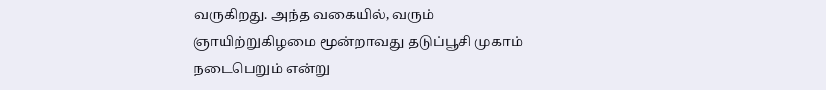வருகிறது. அந்த வகையில், வரும் ஞாயிற்றுகிழமை மூன்றாவது தடுப்பூசி முகாம் நடைபெறும் என்று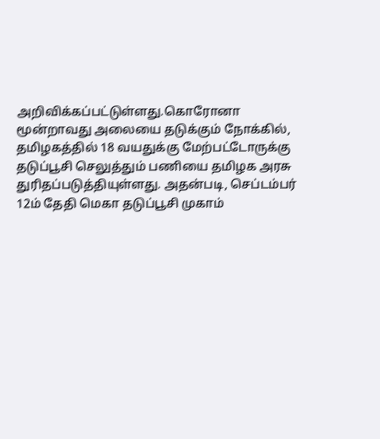அறிவிக்கப்பட்டுள்ளது.கொரோனா மூன்றாவது அலையை தடுக்கும் நோக்கில், தமிழகத்தில் 18 வயதுக்கு மேற்பட்டோருக்கு தடுப்பூசி செலுத்தும் பணியை தமிழக அரசு துரிதப்படுத்தியுள்ளது. அதன்படி, செப்டம்பர் 12ம் தேதி மெகா தடுப்பூசி முகாம்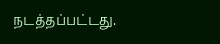நடத்தப்பட்டது.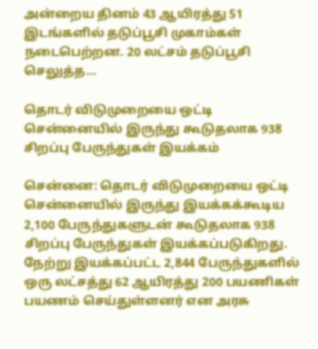அன்றைய தினம் 43 ஆயிரத்து 51 இடங்களில் தடுப்பூசி முகாம்கள் நடைபெற்றன. 20 லட்சம் தடுப்பூசி செலுத்த…

தொடர் விடுமுறையை ஒட்டி சென்னையில் இருந்து கூடுதலாக 938 சிறப்பு பேருந்துகள் இயக்கம்

சென்னை: தொடர் விடுமுறையை ஒட்டி சென்னையில் இருந்து இயக்கக்கூடிய 2,100 பேருந்துகளுடன் கூடுதலாக 938 சிறப்பு பேருந்துகள் இயக்கப்படுகிறது. நேற்று இயக்கப்பட்ட 2,844 பேருந்துகளில் ஒரு லட்சத்து 62 ஆயிரத்து 200 பயணிகள் பயணம் செய்துள்ளனர் என அரசு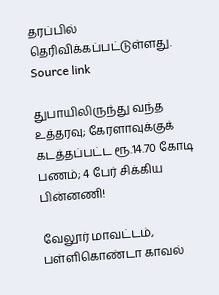தரப்பில் தெரிவிக்கப்பட்டுள்ளது.  Source link

துபாயிலிருந்து வந்த உத்தரவு; கேரளாவுக்குக் கடத்தப்பட்ட ரூ.14.70 கோடி பணம்; 4 பேர் சிக்கிய பின்னணி!

வேலூர் மாவட்டம், பள்ளிகொண்டா காவல்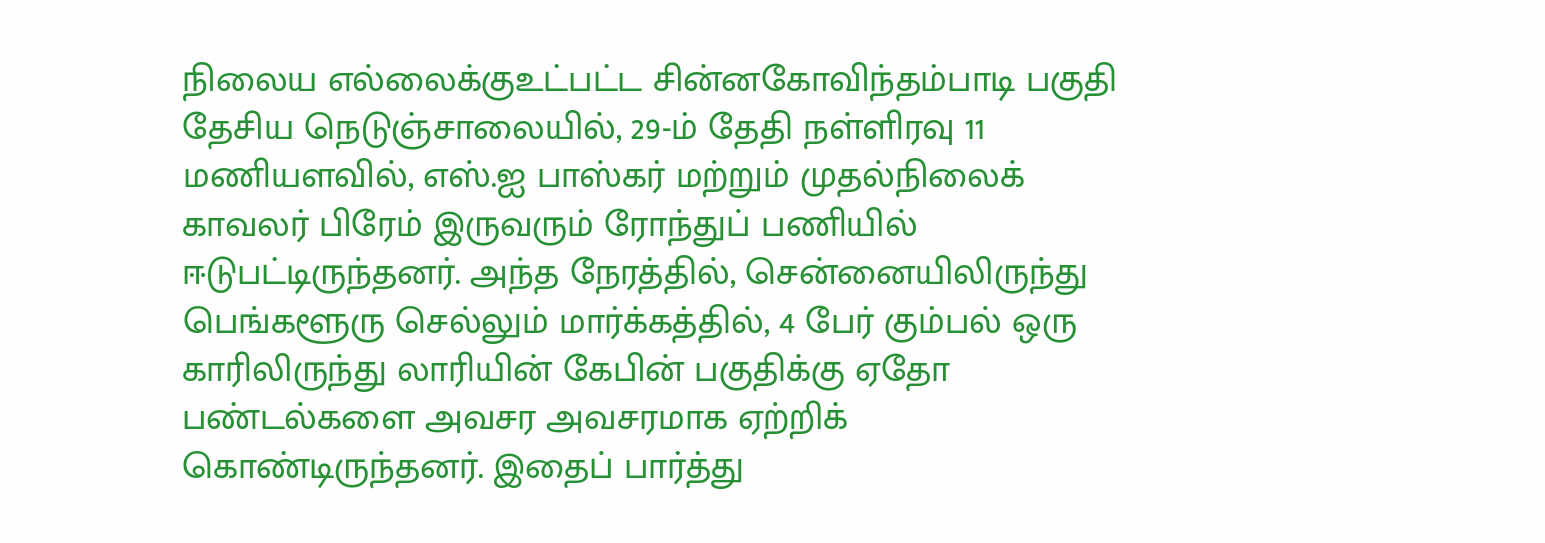நிலைய எல்லைக்குஉட்பட்ட சின்னகோவிந்தம்பாடி பகுதி தேசிய நெடுஞ்சாலையில், 29-ம் தேதி நள்ளிரவு 11 மணியளவில், எஸ்.ஐ பாஸ்கர் மற்றும் முதல்நிலைக் காவலர் பிரேம் இருவரும் ரோந்துப் பணியில் ஈடுபட்டிருந்தனர். அந்த நேரத்தில், சென்னையிலிருந்து பெங்களூரு செல்லும் மார்க்கத்தில், 4 பேர் கும்பல் ஒரு காரிலிருந்து லாரியின் கேபின் பகுதிக்கு ஏதோ பண்டல்களை அவசர அவசரமாக ஏற்றிக் கொண்டிருந்தனர். இதைப் பார்த்து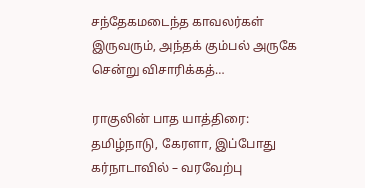சந்தேகமடைந்த காவலர்கள் இருவரும், அந்தக் கும்பல் அருகே சென்று விசாரிக்கத்…

ராகுலின் பாத யாத்திரை: தமிழ்நாடு, கேரளா, இப்போது கர்நாடாவில் – வரவேற்பு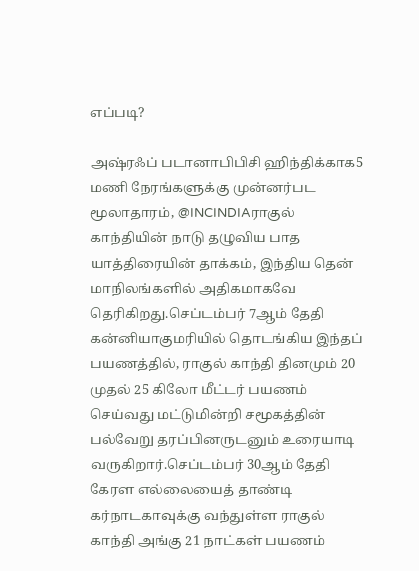எப்படி?

அஷ்ரஃப் படானாபிபிசி ஹிந்திக்காக5 மணி நேரங்களுக்கு முன்னர்பட மூலாதாரம், @INCINDIAராகுல் காந்தியின் நாடு தழுவிய பாத யாத்திரையின் தாக்கம், இந்திய தென் மாநிலங்களில் அதிகமாகவே தெரிகிறது.செப்டம்பர் 7ஆம் தேதி கன்னியாகுமரியில் தொடங்கிய இந்தப் பயணத்தில், ராகுல் காந்தி தினமும் 20 முதல் 25 கிலோ மீட்டர் பயணம் செய்வது மட்டுமின்றி சமூகத்தின் பல்வேறு தரப்பினருடனும் உரையாடி வருகிறார்.செப்டம்பர் 30ஆம் தேதி கேரள எல்லையைத் தாண்டி கர்நாடகாவுக்கு வந்துள்ள ராகுல் காந்தி அங்கு 21 நாட்கள் பயணம்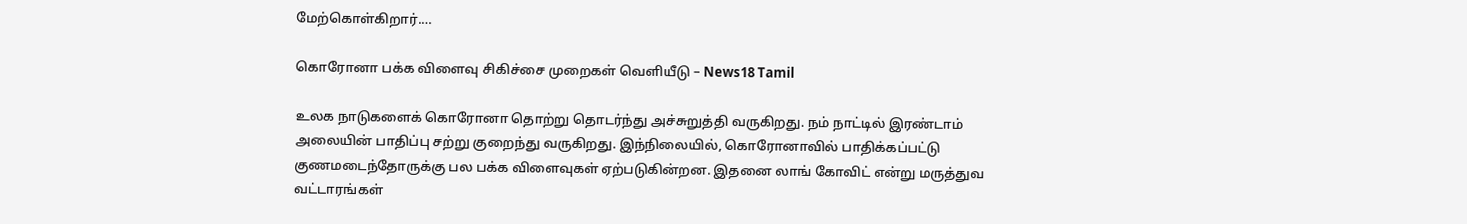மேற்கொள்கிறார்.…

கொரோனா பக்க விளைவு சிகிச்சை முறைகள் வெளியீடு – News18 Tamil

உலக நாடுகளைக் கொரோனா தொற்று தொடர்ந்து அச்சுறுத்தி வருகிறது. நம் நாட்டில் இரண்டாம் அலையின் பாதிப்பு சற்று குறைந்து வருகிறது. இந்நிலையில், கொரோனாவில் பாதிக்கப்பட்டு குணமடைந்தோருக்கு பல பக்க விளைவுகள் ஏற்படுகின்றன. இதனை லாங் கோவிட் என்று மருத்துவ வட்டாரங்கள்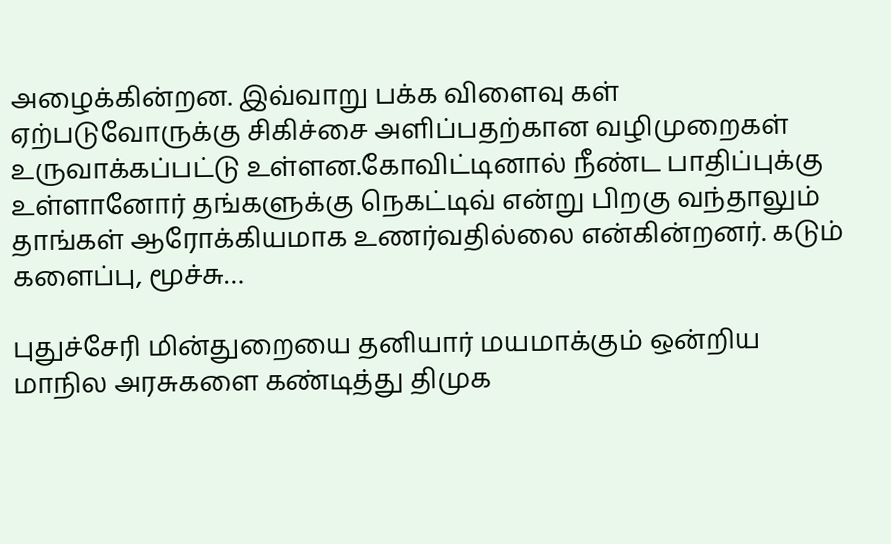அழைக்கின்றன. இவ்வாறு பக்க விளைவு கள் ஏற்படுவோருக்கு சிகிச்சை அளிப்பதற்கான வழிமுறைகள் உருவாக்கப்பட்டு உள்ளன.கோவிட்டினால் நீண்ட பாதிப்புக்கு உள்ளானோர் தங்களுக்கு நெகட்டிவ் என்று பிறகு வந்தாலும் தாங்கள் ஆரோக்கியமாக உணர்வதில்லை என்கின்றனர். கடும் களைப்பு, மூச்சு…

புதுச்சேரி மின்துறையை தனியார் மயமாக்கும் ஒன்றிய மாநில அரசுகளை கண்டித்து திமுக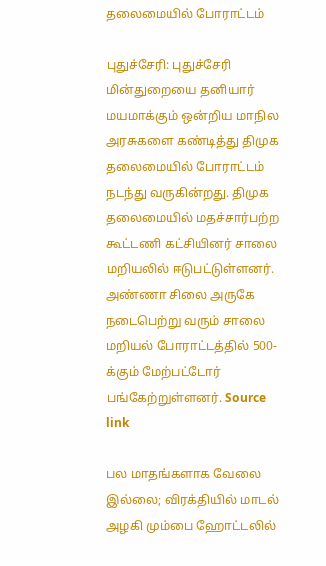தலைமையில் போராட்டம்

புதுச்சேரி: புதுச்சேரி மின்துறையை தனியார் மயமாக்கும் ஒன்றிய மாநில அரசுகளை கண்டித்து திமுக தலைமையில் போராட்டம் நடந்து வருகின்றது. திமுக தலைமையில் மதச்சார்பற்ற கூட்டணி கட்சியினர் சாலை மறியலில் ஈடுபட்டுள்ளனர். அண்ணா சிலை அருகே நடைபெற்று வரும் சாலை மறியல் போராட்டத்தில் 500-க்கும் மேற்பட்டோர் பங்கேற்றுள்ளனர். Source link

பல மாதங்களாக வேலை இல்லை; விரக்தியில் மாடல் அழகி மும்பை ஹோட்டலில்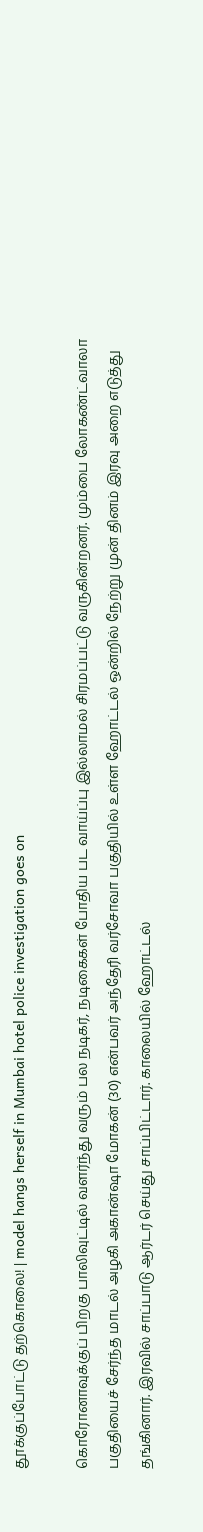தூக்குப்போட்டு தற்கொலை! | model hangs herself in Mumbai hotel police investigation goes on

கொரோனாவுக்குப் பிறகு பாலிவுட்டில் வளர்ந்து வரும் பல நடிகர், நடிகைகள் போதிய பட வாய்ப்பு இல்லாமல் சிரமப்பட்டு வருகின்றனர். மும்பை லோகண்ட்வாலா பகுதியைச் சேர்ந்த மாடல் அழகி அகான்ஷா மோகன் (30) என்பவர் அந்தேரி வர்சோவா பகுதியில் உள்ள ஹோட்டல் ஒன்றில் நேற்று முன் தினம் இரவு அறை எடுத்து தங்கினார். இரவில் சாப்பாடு ஆர்டர் செய்து சாப்பிட்டார். காலையில் ஹோட்டல்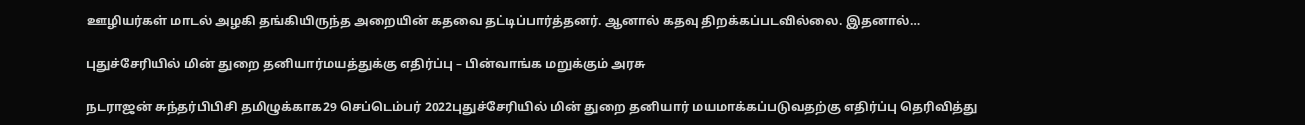ஊழியர்கள் மாடல் அழகி தங்கியிருந்த அறையின் கதவை தட்டிப்பார்த்தனர். ஆனால் கதவு திறக்கப்படவில்லை. இதனால்…

புதுச்சேரியில் மின் துறை தனியார்மயத்துக்கு எதிர்ப்பு – பின்வாங்க மறுக்கும் அரசு

நடராஜன் சுந்தர்பிபிசி தமிழுக்காக29 செப்டெம்பர் 2022புதுச்சேரியில் மின் துறை தனியார் மயமாக்கப்படுவதற்கு எதிர்ப்பு தெரிவித்து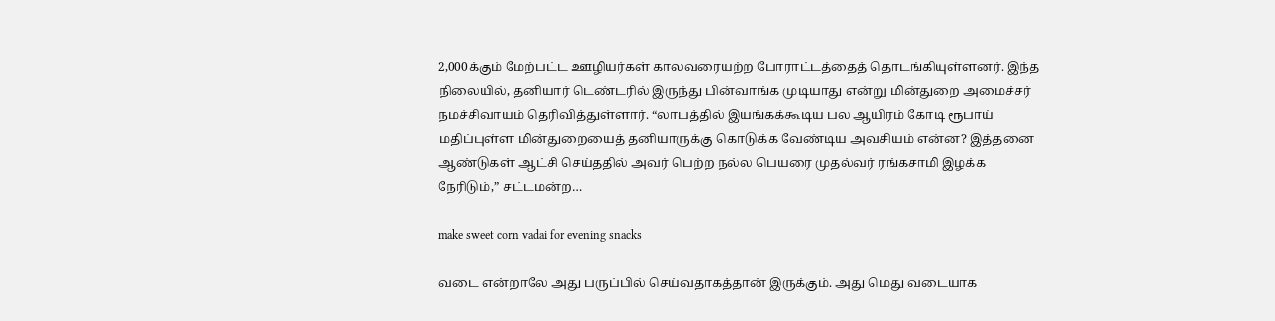2,000க்கும் மேற்பட்ட ஊழியர்கள் காலவரையற்ற போராட்டத்தைத் தொடங்கியுள்ளனர். இந்த நிலையில், தனியார் டெண்டரில் இருந்து பின்வாங்க முடியாது என்று மின்துறை அமைச்சர் நமச்சிவாயம் தெரிவித்துள்ளார். “லாபத்தில் இயங்கக்கூடிய பல ஆயிரம் கோடி ரூபாய் மதிப்புள்ள மின்துறையைத் தனியாருக்கு கொடுக்க வேண்டிய அவசியம் என்ன? இத்தனை ஆண்டுகள் ஆட்சி செய்ததில் அவர் பெற்ற நல்ல பெயரை முதல்வர் ரங்கசாமி இழக்க நேரிடும்,” சட்டமன்ற…

make sweet corn vadai for evening snacks

வடை என்றாலே அது பருப்பில் செய்வதாகத்தான் இருக்கும். அது மெது வடையாக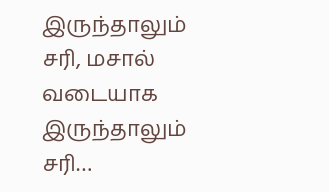இருந்தாலும் சரி, மசால் வடையாக இருந்தாலும் சரி…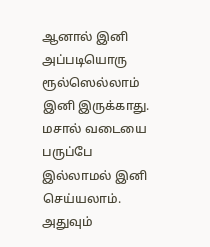ஆனால் இனி அப்படியொரு ரூல்ஸெல்லாம் இனி இருக்காது. மசால் வடையை பருப்பே இல்லாமல் இனி செய்யலாம். அதுவும்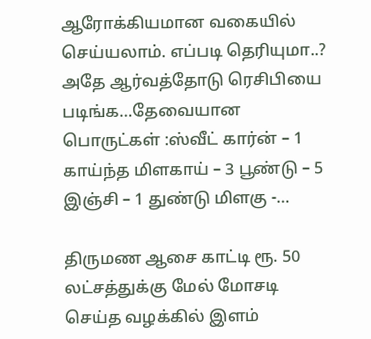ஆரோக்கியமான வகையில் செய்யலாம். எப்படி தெரியுமா..? அதே ஆர்வத்தோடு ரெசிபியை படிங்க…தேவையான பொருட்கள் :ஸ்வீட் கார்ன் – 1 காய்ந்த மிளகாய் – 3 பூண்டு – 5 இஞ்சி – 1 துண்டு மிளகு -…

திருமண ஆசை காட்டி ரூ. 50 லட்சத்துக்கு மேல் மோசடி செய்த வழக்கில் இளம்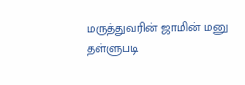மருத்துவரின் ஜாமின் மனு தள்ளுபடி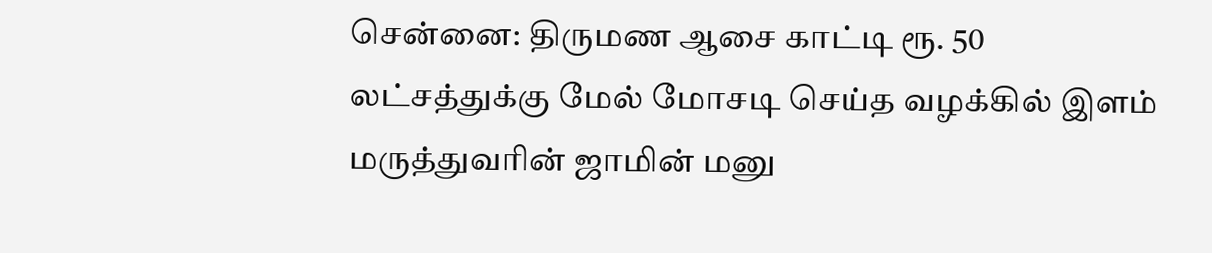சென்னை: திருமண ஆசை காட்டி ரூ. 50 லட்சத்துக்கு மேல் மோசடி செய்த வழக்கில் இளம் மருத்துவரின் ஜாமின் மனு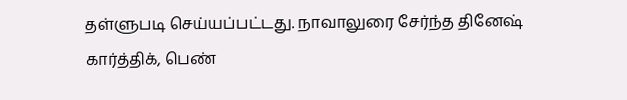தள்ளுபடி செய்யப்பட்டது. நாவாலுரை சேர்ந்த தினேஷ் கார்த்திக், பெண்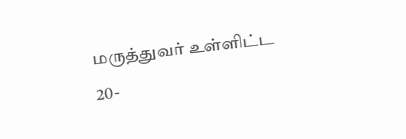மருத்துவர் உள்ளிட்ட 20-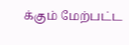க்கும் மேற்பட்ட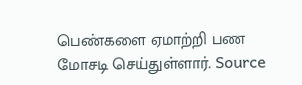பெண்களை ஏமாற்றி பண மோசடி செய்துள்ளார். Source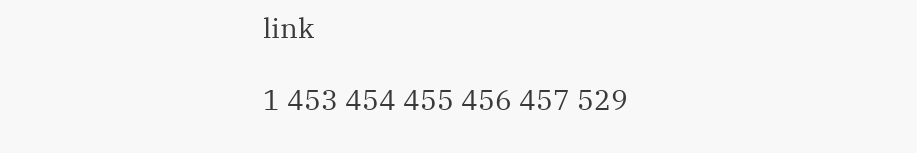link

1 453 454 455 456 457 529